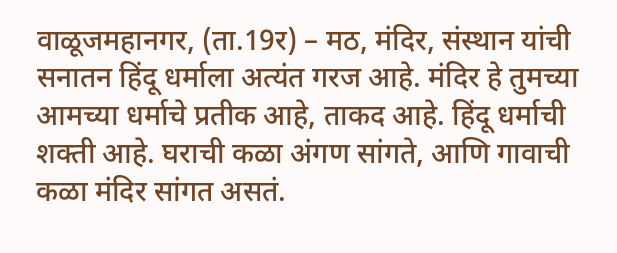वाळूजमहानगर, (ता.19र) – मठ, मंदिर, संस्थान यांची सनातन हिंदू धर्माला अत्यंत गरज आहे. मंदिर हे तुमच्या आमच्या धर्माचे प्रतीक आहे, ताकद आहे. हिंदू धर्माची शक्ती आहे. घराची कळा अंगण सांगते, आणि गावाची कळा मंदिर सांगत असतं.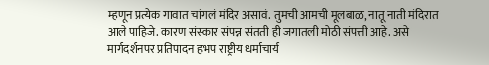म्हणून प्रत्येक गावात चांगलं मंदिर असावं. तुमची आमची मूलबाळ, नातू नाती मंदिरात आले पाहिजे. कारण संस्कार संपन्न संतती ही जगातली मोठी संपत्ती आहे. असे मार्गदर्शनपर प्रतिपादन हभप राष्ट्रीय धर्माचार्य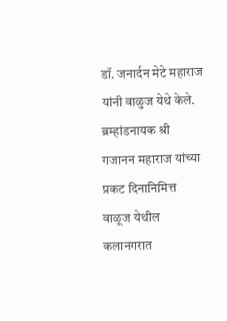डॉ. जनार्दन मेटे महाराज यांनी वाळुज येथे केले.
ब्रम्हांडनायक श्री गजानन महाराज यांच्या प्रकट दिनानिमित्त वाळूज येथील कलानगरात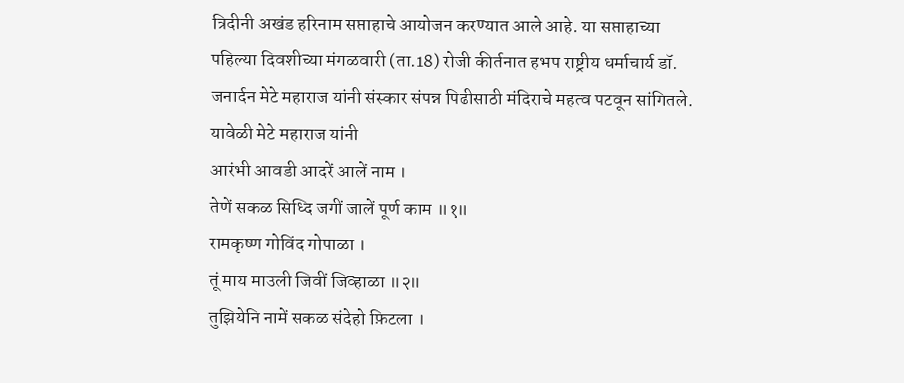त्रिदीनी अखंड हरिनाम सप्ताहाचे आयोजन करण्यात आले आहे. या सप्ताहाच्या पहिल्या दिवशीच्या मंगळवारी (ता.18) रोजी कीर्तनात हभप राष्ट्रीय धर्माचार्य डॉ. जनार्दन मेटे महाराज यांनी संस्कार संपन्न पिढीसाठी मंदिराचे महत्व पटवून सांगितले. यावेळी मेटे महाराज यांनी
आरंभी आवडी आदरें आलें नाम ।
तेणें सकळ सिध्दि जगीं जालें पूर्ण काम ॥१॥
रामकृष्ण गोविंद गोपाळा ।
तूं माय माउली जिवीं जिव्हाळा ॥२॥
तुझियेनि नामें सकळ संदेहो फ़िटला ।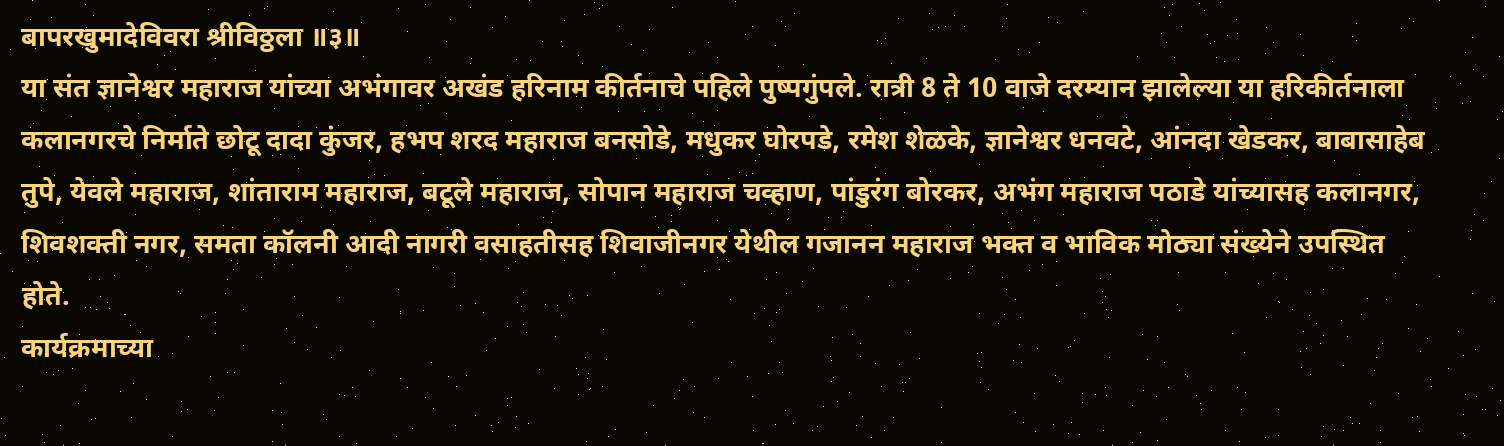बापरखुमादेविवरा श्रीविठ्ठला ॥३॥
या संत ज्ञानेश्वर महाराज यांच्या अभंगावर अखंड हरिनाम कीर्तनाचे पहिले पुष्पगुंपले. रात्री 8 ते 10 वाजे दरम्यान झालेल्या या हरिकीर्तनाला
कलानगरचे निर्माते छोटू दादा कुंजर, हभप शरद महाराज बनसोडे, मधुकर घोरपडे, रमेश शेळके, ज्ञानेश्वर धनवटे, आंनदा खेडकर, बाबासाहेब तुपे, येवले महाराज, शांताराम महाराज, बटूले महाराज, सोपान महाराज चव्हाण, पांडुरंग बोरकर, अभंग महाराज पठाडे यांच्यासह कलानगर, शिवशक्ती नगर, समता कॉलनी आदी नागरी वसाहतीसह शिवाजीनगर येथील गजानन महाराज भक्त व भाविक मोठ्या संख्येने उपस्थित होते.
कार्यक्रमाच्या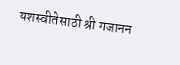यशस्वीतेसाठी श्री गजानन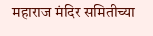महाराज मंदिर समितीच्या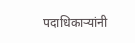पदाधिकाऱ्यांनी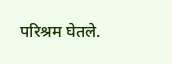परिश्रम घेतले.